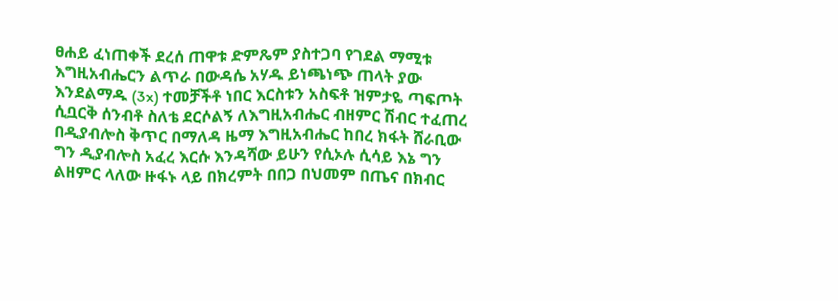ፀሐይ ፈነጠቀች ደረሰ ጠዋቱ ድምጼም ያስተጋባ የገደል ማሚቱ እግዚአብሔርን ልጥራ በውዳሴ አሃዱ ይነጫነጭ ጠላት ያው እንደልማዱ (3x) ተመቻችቶ ነበር እርስቱን አስፍቶ ዝምታዬ ጣፍጦት ሲቧርቅ ሰንብቶ ስለቴ ደርሶልኝ ለእግዚአብሔር ብዘምር ሽብር ተፈጠረ በዲያብሎስ ቅጥር በማለዳ ዜማ እግዚአብሔር ከበረ ክፋት ሸራቢው ግን ዲያብሎስ አፈረ እርሱ እንዳሻው ይሁን የሲኦሉ ሲሳይ እኔ ግን ልዘምር ላለው ዙፋኑ ላይ በክረምት በበጋ በህመም በጤና በክብር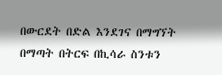በውርደት በድል እንደገና በማግኘት በማጣት በትርፍ በኪሳራ ስንቱን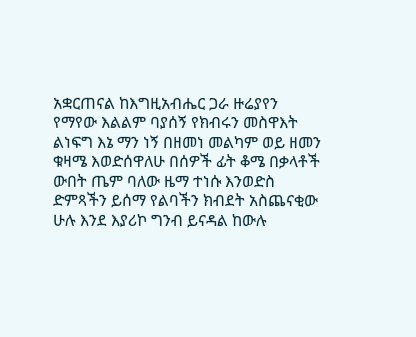አቋርጠናል ከእግዚአብሔር ጋራ ዙሬያየን የማየው እልልም ባያሰኝ የክብሩን መስዋእት ልነፍግ እኔ ማን ነኝ በዘመነ መልካም ወይ ዘመን ቁዛሜ እወድሰዋለሁ በሰዎች ፊት ቆሜ በቃላቶች ውበት ጤም ባለው ዜማ ተነሱ እንወድስ ድምጻችን ይሰማ የልባችን ክብደት አስጨናቂው ሁሉ እንደ እያሪኮ ግንብ ይናዳል ከውሉ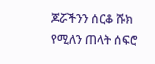ጆሯችንን ሰርቆ ሹክ የሚለን ጠላት ሰፍሮ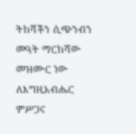ትከሻችን ሲጭንብን መዓት ማርከሻው መዝሙር ነው ለእግዚአብሔር ምሥጋና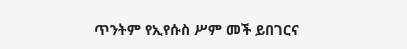ጥንትም የኢየሱስ ሥም መች ይበገርና